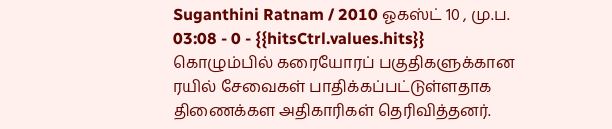Suganthini Ratnam / 2010 ஓகஸ்ட் 10 , மு.ப. 03:08 - 0 - {{hitsCtrl.values.hits}}
கொழும்பில் கரையோரப் பகுதிகளுக்கான ரயில் சேவைகள் பாதிக்கப்பட்டுள்ளதாக திணைக்கள அதிகாரிகள் தெரிவித்தனர்.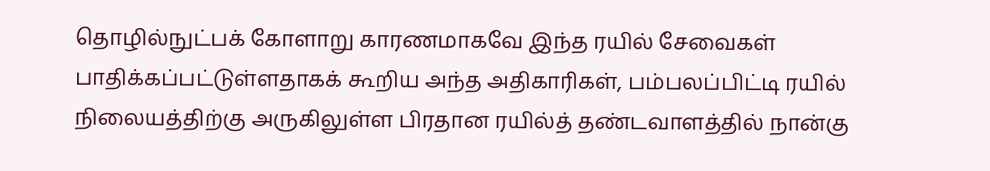தொழில்நுட்பக் கோளாறு காரணமாகவே இந்த ரயில் சேவைகள் பாதிக்கப்பட்டுள்ளதாகக் கூறிய அந்த அதிகாரிகள், பம்பலப்பிட்டி ரயில் நிலையத்திற்கு அருகிலுள்ள பிரதான ரயில்த் தண்டவாளத்தில் நான்கு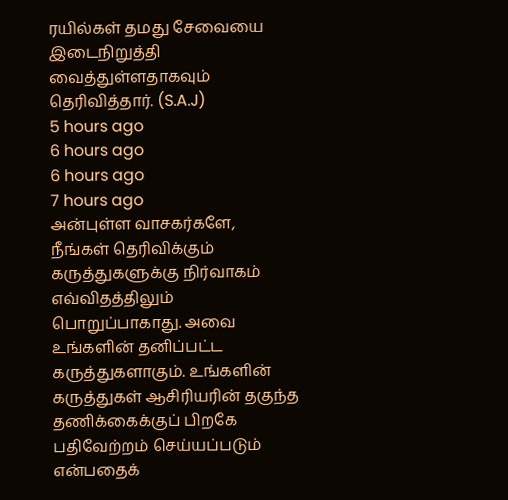ரயில்கள் தமது சேவையை இடைநிறுத்தி வைத்துள்ளதாகவும் தெரிவித்தார். (S.A.J)
5 hours ago
6 hours ago
6 hours ago
7 hours ago
அன்புள்ள வாசகர்களே,
நீங்கள் தெரிவிக்கும் கருத்துகளுக்கு நிர்வாகம் எவ்விதத்திலும் பொறுப்பாகாது. அவை உங்களின் தனிப்பட்ட கருத்துகளாகும். உங்களின் கருத்துகள் ஆசிரியரின் தகுந்த தணிக்கைக்குப் பிறகே பதிவேற்றம் செய்யப்படும் என்பதைக்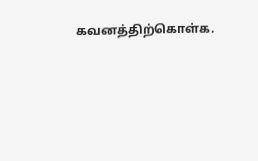கவனத்திற்கொள்க.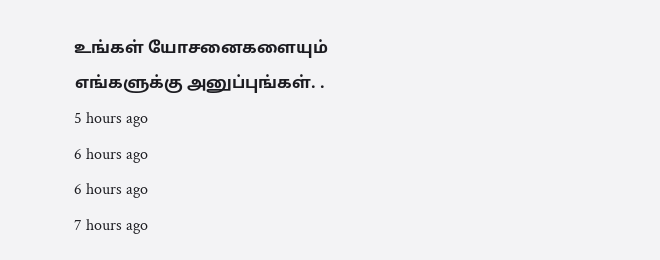உங்கள் யோசனைகளையும் எங்களுக்கு அனுப்புங்கள். .
5 hours ago
6 hours ago
6 hours ago
7 hours ago